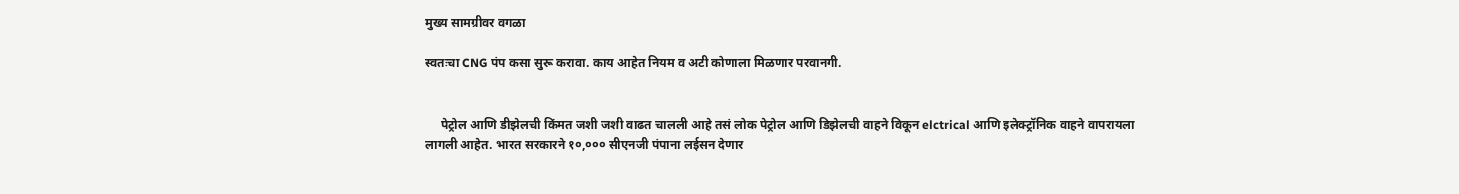मुख्य सामग्रीवर वगळा

स्वतःचा CNG पंप कसा सुरू करावा. काय आहेत नियम व अटी कोणाला मिळणार परवानगी.


     पेट्रोल आणि डीझेलची किंमत जशी जशी वाढत चालली आहे तसं लोक पेट्रोल आणि डिझेलची वाहने विकून elctrical आणि इलेक्ट्रॉनिक वाहने वापरायला लागली आहेत. भारत सरकारने १०,००० सीएनजी पंपाना लईसन देणार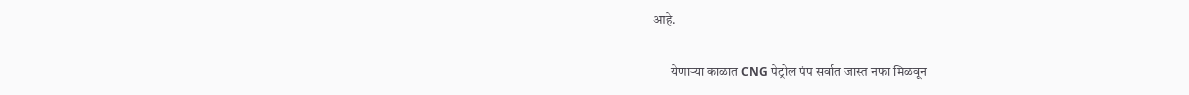आहे.

       येणाऱ्या काळात CNG पेट्रोल पंप सर्वात जास्त नफा मिळवून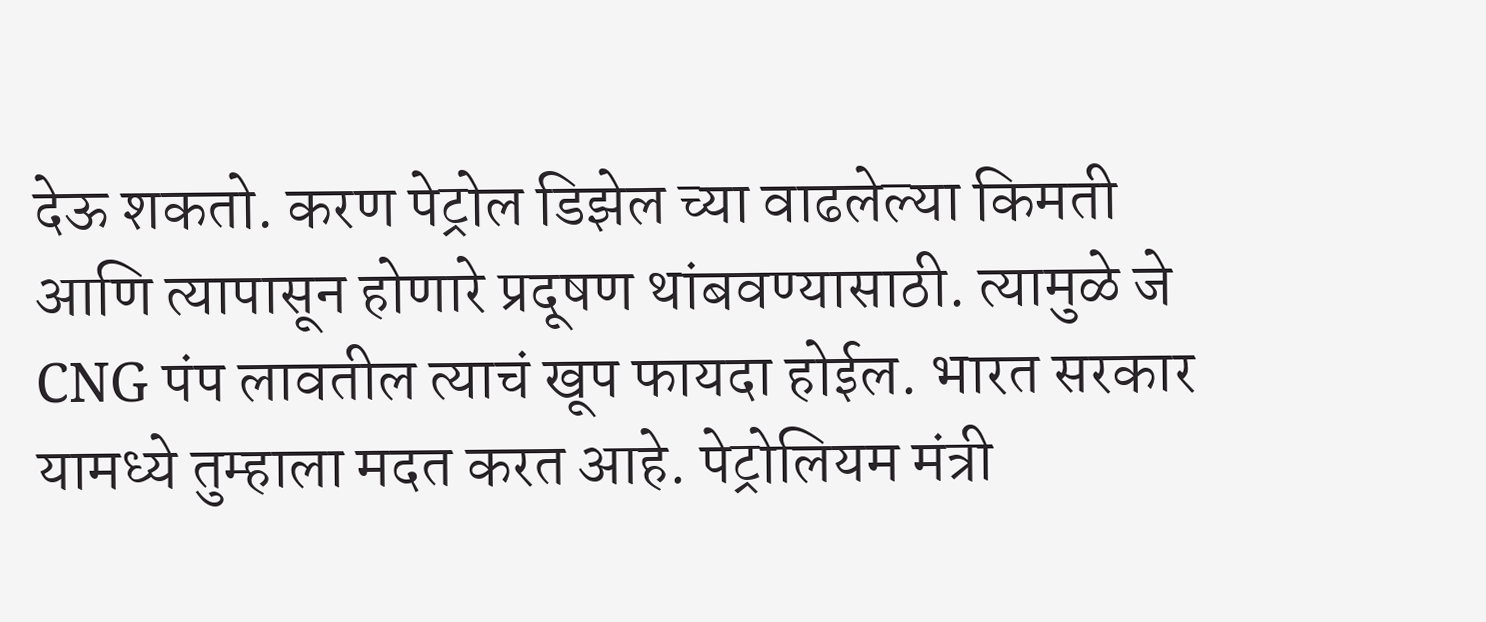देऊ शकतो. करण पेट्रोल डिझेल च्या वाढलेल्या किमती आणि त्यापासून होणारे प्रदूषण थांबवण्यासाठी. त्यामुळे जे CNG पंप लावतील त्याचं खूप फायदा होईल. भारत सरकार यामध्ये तुम्हाला मदत करत आहे. पेट्रोलियम मंत्री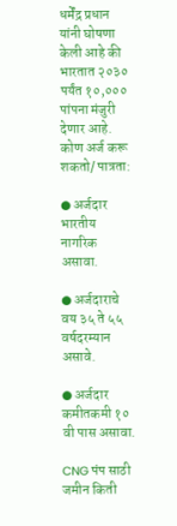धर्मेंद्र प्रधान यांनी घोषणा केली आहे की भारतात २०३० पर्यंत १०,००० पांपना मंजुरी देणार आहे.
कोण अर्ज करू शकतो/ पात्रता:

● अर्जदार भारतीय नागरिक असावा.

● अर्जदाराचे वय ३५ ते ५५ वर्षदरम्यान असावे.

● अर्जदार कमीतकमी १० वी पास असावा.

CNG पंप साठी जमीन किती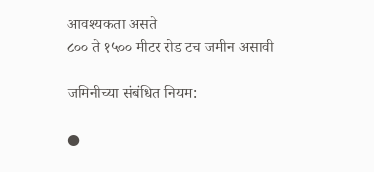आवश्यकता असते
८०० ते १५०० मीटर रोड टच जमीन असावी

जमिनीच्या संबंधित नियम:

●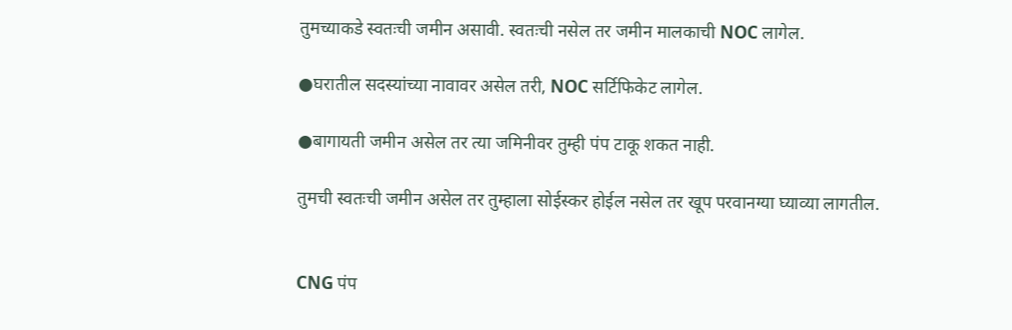तुमच्याकडे स्वतःची जमीन असावी. स्वतःची नसेल तर जमीन मालकाची NOC लागेल.

●घरातील सदस्यांच्या नावावर असेल तरी, NOC सर्टिफिकेट लागेल.

●बागायती जमीन असेल तर त्या जमिनीवर तुम्ही पंप टाकू शकत नाही.

तुमची स्वतःची जमीन असेल तर तुम्हाला सोईस्कर होईल नसेल तर खूप परवानग्या घ्याव्या लागतील.


CNG पंप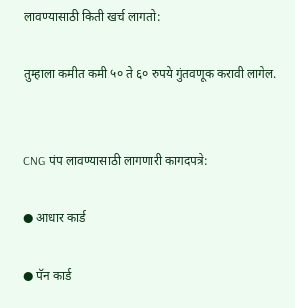लावण्यासाठी किती खर्च लागतो:

तुम्हाला कमीत कमी ५० ते ६० रुपये गुंतवणूक करावी लागेल.


CNG पंप लावण्यासाठी लागणारी कागदपत्रे:

● आधार कार्ड

● पॅन कार्ड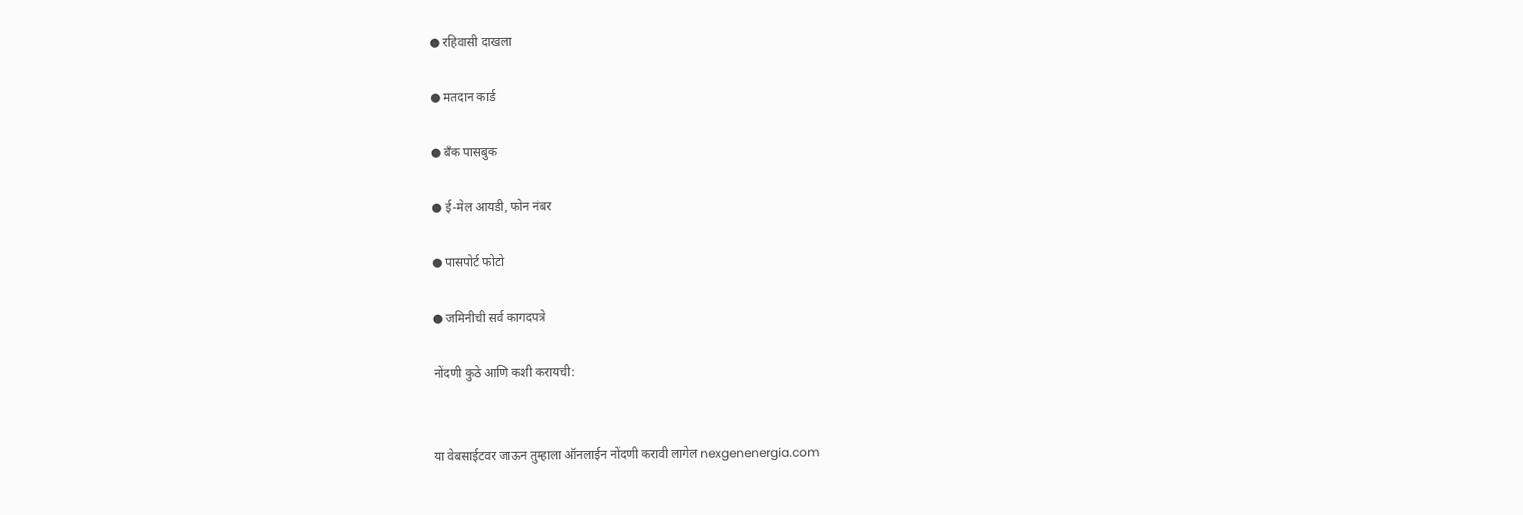● रहिवासी दाखला

● मतदान कार्ड

● बँक पासबुक

● ई-मेल आयडी, फोन नंबर

● पासपोर्ट फोटो

● जमिनीची सर्व कागदपत्रे

नोंदणी कुठे आणि कशी करायची:


या वेबसाईटवर जाऊन तुम्हाला ऑनलाईन नोंदणी करावी लागेल nexgenenergia.com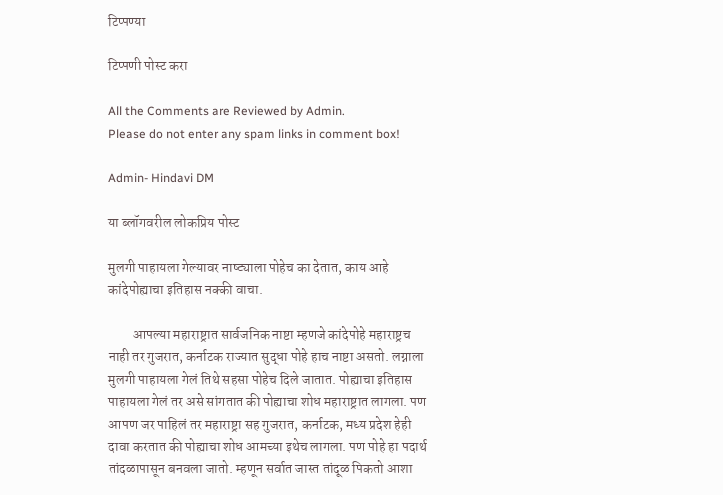टिप्पण्या

टिप्पणी पोस्ट करा

All the Comments are Reviewed by Admin.
Please do not enter any spam links in comment box!

Admin- Hindavi DM

या ब्लॉगवरील लोकप्रिय पोस्ट

मुलगी पाहायला गेल्यावर नाष्ट्याला पोहेच का देतात, काय आहे कांदेपोह्याचा इतिहास नक्की वाचा.

         आपल्या महाराष्ट्रात सार्वजनिक नाष्टा म्हणजे कांदेपोहे महाराष्ट्रच नाही तर गुजरात, कर्नाटक राज्यात सुद्धा पोहे हाच नाष्टा असतो. लग्नाला मुलगी पाहायला गेलं तिथे सहसा पोहेच दिले जातात. पोह्याचा इतिहास पाहायला गेलं तर असे सांगतात की पोह्याचा शोध महाराष्ट्रात लागला. पण आपण जर पाहिलं तर महाराष्ट्रा सह गुजरात, कर्नाटक, मध्य प्रदेश हेही दावा करतात की पोह्याचा शोध आमच्या इथेच लागला. पण पोहे हा पदार्थ तांदळापासून बनवला जातो. म्हणून सर्वात जास्त तांदूळ पिकतो आशा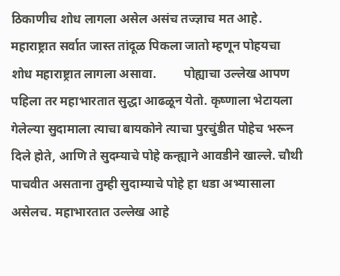ठिकाणीच शोध लागला असेल असंच तज्ज्ञाच मत आहे. महाराष्ट्रात सर्वात जास्त तांदूळ पिकला जातो म्हणून पोहयचा शोध महाराष्ट्रात लागला असावा.         पोह्याचा उल्लेख आपण पहिला तर महाभारतात सुद्धा आढळून येतो. कृष्णाला भेटायला गेलेल्या सुदामाला त्याचा बायकोने त्याचा पुरचुंडीत पोहेच भरून दिले होते, आणि ते सुदम्याचे पोहे कन्ह्याने आवडीने खाल्ले. चौथी पाचवीत असताना तुम्ही सुदाम्याचे पोहे हा धडा अभ्यासाला असेलच. महाभारतात उल्लेख आहे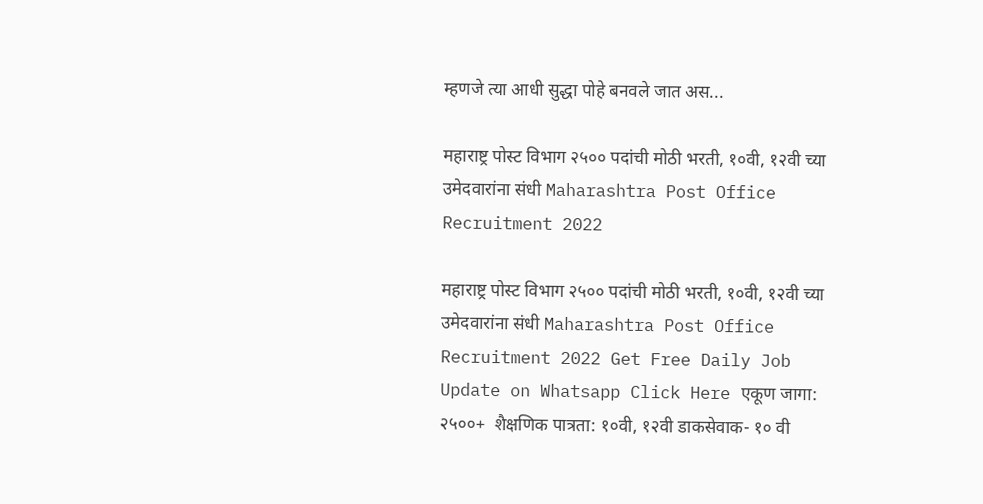म्हणजे त्या आधी सुद्धा पोहे बनवले जात अस...

महाराष्ट्र पोस्ट विभाग २५०० पदांची मोठी भरती, १०वी, १२वी च्या उमेदवारांना संधी Maharashtra Post Office Recruitment 2022

महाराष्ट्र पोस्ट विभाग २५०० पदांची मोठी भरती, १०वी, १२वी च्या उमेदवारांना संधी Maharashtra Post Office Recruitment 2022 Get Free Daily Job Update on Whatsapp Click Here एकूण जागा: २५००+  शैक्षणिक पात्रता: १०वी, १२वी डाकसेवाक- १० वी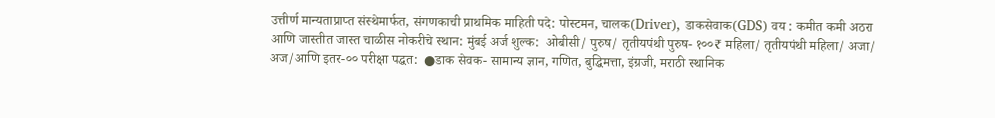उत्तीर्ण मान्यताप्राप्त संस्थेमार्फत, संगणकाची प्राथमिक माहिती पदे: पोस्टमन, चालक(Driver), डाकसेवाक(GDS) वय : कमीत कमी अठरा आणि जास्तीत जास्त चाळीस नोकरीचे स्थान: मुंबई अर्ज शुल्क:  ओबीसी/ पुरुष/ तृतीयपंथी पुरुष- १००₹ महिला/ तृतीयपंथी महिला/ अजा/ अज/आणि इतर-०० परीक्षा पद्धत:  ●डाक सेवक- सामान्य ज्ञान, गणित, बुद्धिमत्ता, इंग्रजी, मराठी स्थानिक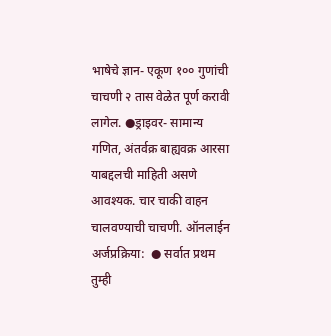भाषेचे ज्ञान- एकूण १०० गुणांची चाचणी २ तास वेळेत पूर्ण करावी लागेल. ●ड्राइवर- सामान्य गणित, अंतर्वक्र बाह्यवक्र आरसा याबद्दलची माहिती असणे आवश्यक. चार चाकी वाहन चालवण्याची चाचणी. ऑनलाईन अर्जप्रक्रिया:  ● सर्वात प्रथम तुम्ही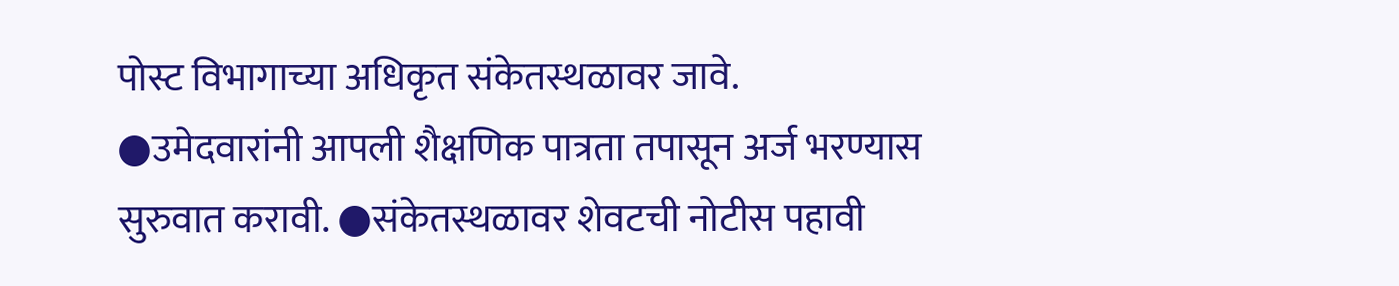पोस्ट विभागाच्या अधिकृत संकेतस्थळावर जावे. ●उमेदवारांनी आपली शैक्षणिक पात्रता तपासून अर्ज भरण्यास सुरुवात करावी. ●संकेतस्थळावर शेवटची नोटीस पहावी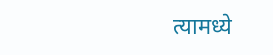त्यामध्ये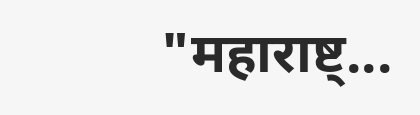"महाराष्ट्...